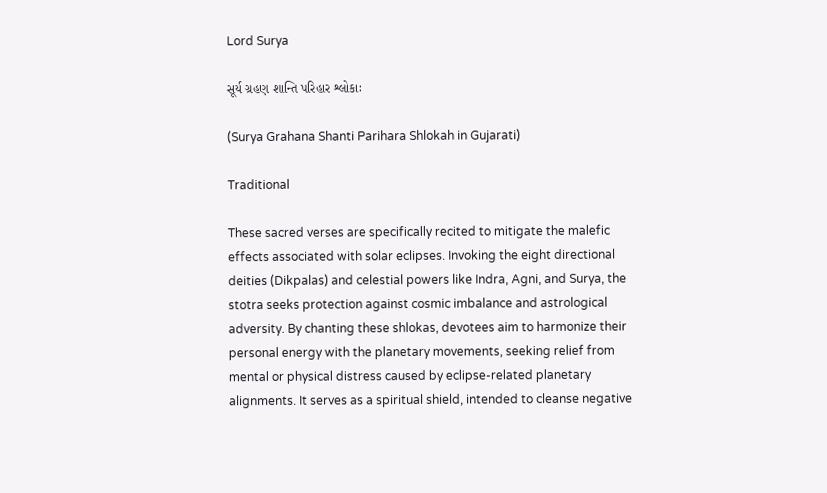Lord Surya

સૂર્ય ગ્રહણ શાન્તિ પરિહાર શ્લોકાઃ

(Surya Grahana Shanti Parihara Shlokah in Gujarati)

Traditional

These sacred verses are specifically recited to mitigate the malefic effects associated with solar eclipses. Invoking the eight directional deities (Dikpalas) and celestial powers like Indra, Agni, and Surya, the stotra seeks protection against cosmic imbalance and astrological adversity. By chanting these shlokas, devotees aim to harmonize their personal energy with the planetary movements, seeking relief from mental or physical distress caused by eclipse-related planetary alignments. It serves as a spiritual shield, intended to cleanse negative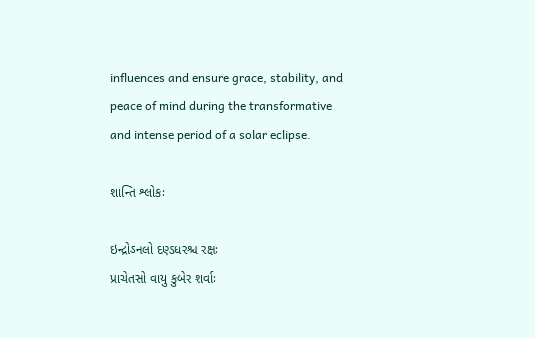influences and ensure grace, stability, and peace of mind during the transformative and intense period of a solar eclipse.

શાન્તિ શ્લોકઃ

ઇન્દ્રોઽનલો દણ્ડધરશ્ચ રક્ષઃ
પ્રાચેતસો વાયુ કુબેર શર્વાઃ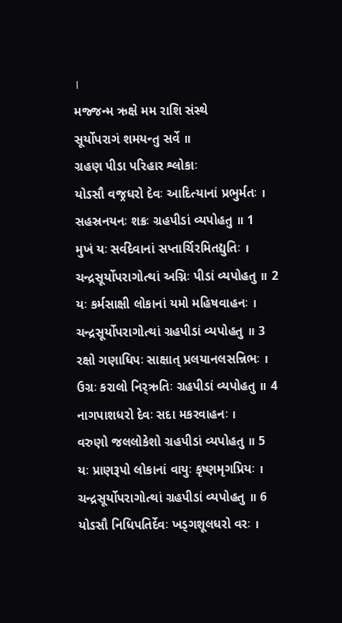।
મજ્જન્મ ઋક્ષે મમ રાશિ સંસ્થે
સૂર્યોપરાગં શમયન્તુ સર્વે ॥
ગ્રહણ પીડા પરિહાર શ્લોકાઃ
યોઽસૌ વજ્રધરો દેવઃ આદિત્યાનાં પ્રભુર્મતઃ ।
સહસ્રનયનઃ શક્રઃ ગ્રહપીડાં વ્યપોહતુ ॥ 1
મુખં યઃ સર્વદેવાનાં સપ્તાર્ચિરમિતદ્યુતિઃ ।
ચન્દ્રસૂર્યોપરાગોત્થાં અગ્નિઃ પીડાં વ્યપોહતુ ॥ 2
યઃ કર્મસાક્ષી લોકાનાં યમો મહિષવાહનઃ ।
ચન્દ્રસૂર્યોપરાગોત્થાં ગ્રહપીડાં વ્યપોહતુ ॥ 3
રક્ષો ગણાધિપઃ સાક્ષાત્ પ્રલયાનલસન્નિભઃ ।
ઉગ્રઃ કરાલો નિર્‍ઋતિઃ ગ્રહપીડાં વ્યપોહતુ ॥ 4
નાગપાશધરો દેવઃ સદા મકરવાહનઃ ।
વરુણો જલલોકેશો ગ્રહપીડાં વ્યપોહતુ ॥ 5
યઃ પ્રાણરૂપો લોકાનાં વાયુઃ કૃષ્ણમૃગપ્રિયઃ ।
ચન્દ્રસૂર્યોપરાગોત્થાં ગ્રહપીડાં વ્યપોહતુ ॥ 6
યોઽસૌ નિધિપતિર્દેવઃ ખડ્ગશૂલધરો વરઃ ।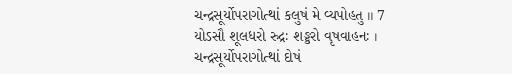ચન્દ્રસૂર્યોપરાગોત્થાં કલુષં મે વ્યપોહતુ ॥ 7
યોઽસૌ શૂલધરો રુદ્રઃ શઙ્કરો વૃષવાહનઃ ।
ચન્દ્રસૂર્યોપરાગોત્થાં દોષં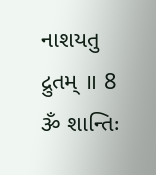નાશયતુ દ્રુતમ્ ॥ 8
ૐ શાન્તિઃ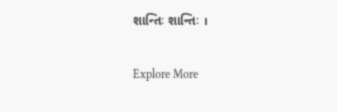શાન્તિઃ શાન્તિઃ ।

Explore More